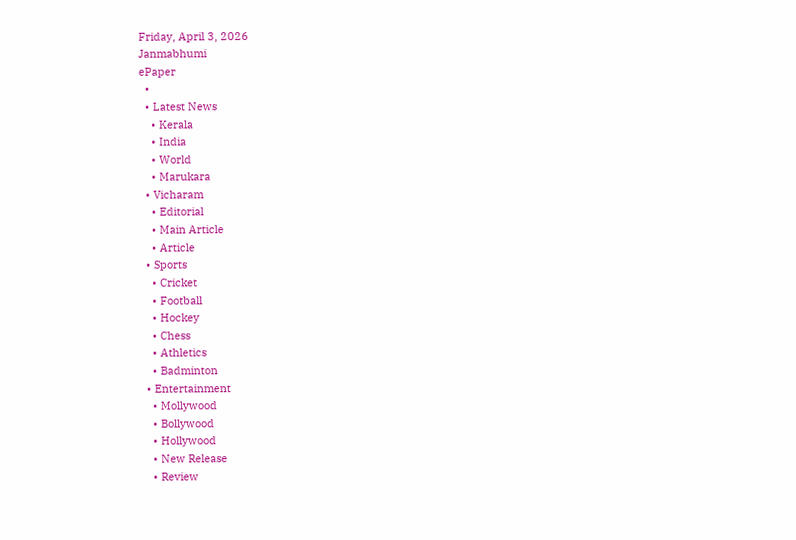Friday, April 3, 2026
Janmabhumi
ePaper
  •
  • Latest News
    • Kerala
    • India
    • World
    • Marukara
  • Vicharam
    • Editorial
    • Main Article
    • Article
  • Sports
    • Cricket
    • Football
    • Hockey
    • Chess
    • Athletics
    • Badminton
  • Entertainment
    • Mollywood
    • Bollywood
    • Hollywood
    • New Release
    • Review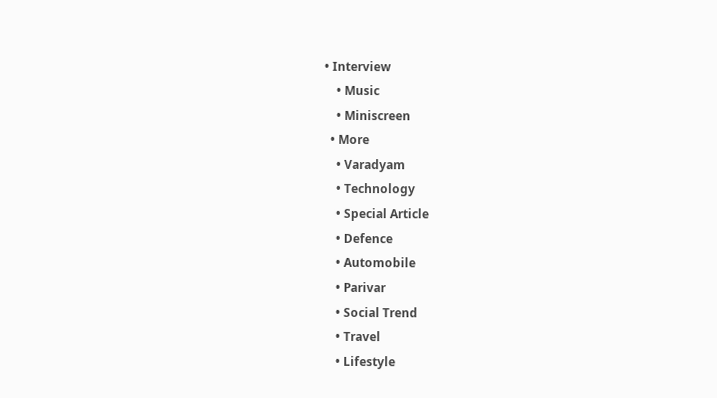• Interview
    • Music
    • Miniscreen
  • More
    • Varadyam
    • Technology
    • Special Article
    • Defence
    • Automobile
    • Parivar
    • Social Trend
    • Travel
    • Lifestyle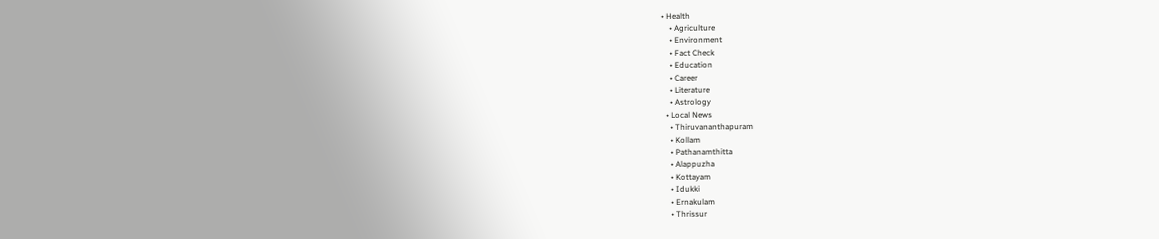• Health
    • Agriculture
    • Environment
    • Fact Check
    • Education
    • Career
    • Literature
    • Astrology
  • Local News
    • Thiruvananthapuram
    • Kollam
    • Pathanamthitta
    • Alappuzha
    • Kottayam
    • Idukki
    • Ernakulam
    • Thrissur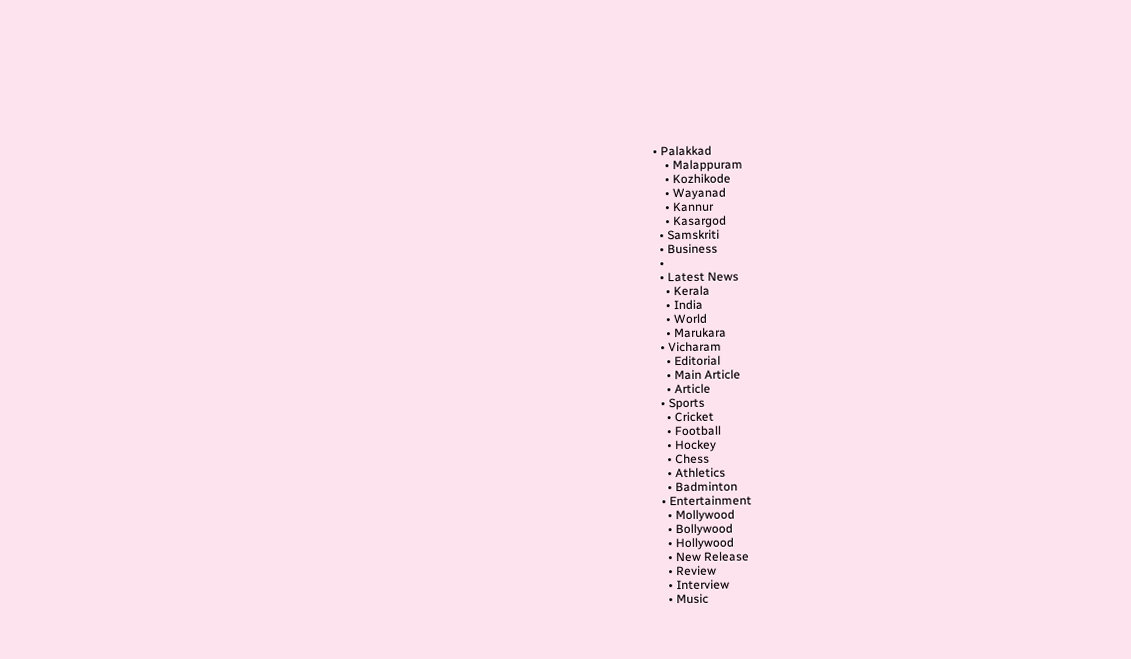• Palakkad
    • Malappuram
    • Kozhikode
    • Wayanad
    • Kannur
    • Kasargod
  • Samskriti
  • Business
  •
  • Latest News
    • Kerala
    • India
    • World
    • Marukara
  • Vicharam
    • Editorial
    • Main Article
    • Article
  • Sports
    • Cricket
    • Football
    • Hockey
    • Chess
    • Athletics
    • Badminton
  • Entertainment
    • Mollywood
    • Bollywood
    • Hollywood
    • New Release
    • Review
    • Interview
    • Music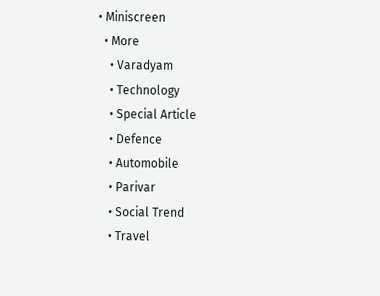• Miniscreen
  • More
    • Varadyam
    • Technology
    • Special Article
    • Defence
    • Automobile
    • Parivar
    • Social Trend
    • Travel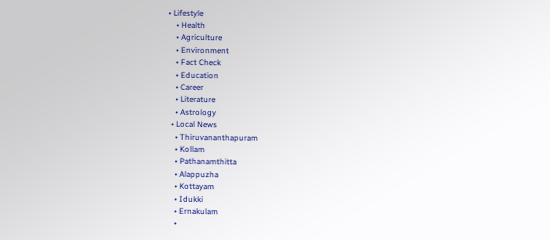• Lifestyle
    • Health
    • Agriculture
    • Environment
    • Fact Check
    • Education
    • Career
    • Literature
    • Astrology
  • Local News
    • Thiruvananthapuram
    • Kollam
    • Pathanamthitta
    • Alappuzha
    • Kottayam
    • Idukki
    • Ernakulam
    •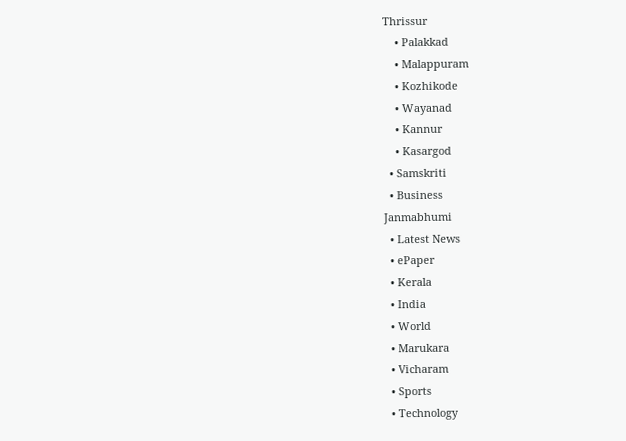Thrissur
    • Palakkad
    • Malappuram
    • Kozhikode
    • Wayanad
    • Kannur
    • Kasargod
  • Samskriti
  • Business
Janmabhumi
  • Latest News
  • ePaper
  • Kerala
  • India
  • World
  • Marukara
  • Vicharam
  • Sports
  • Technology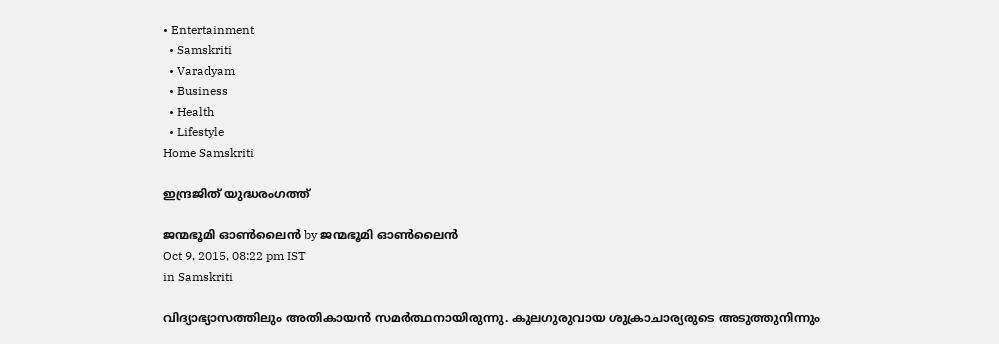• Entertainment
  • Samskriti
  • Varadyam
  • Business
  • Health
  • Lifestyle
Home Samskriti

ഇന്ദ്രജിത് യുദ്ധരംഗത്ത്

ജന്മഭൂമി ഓണ്‍ലൈന്‍ by ജന്മഭൂമി ഓണ്‍ലൈന്‍
Oct 9, 2015, 08:22 pm IST
in Samskriti

വിദ്യാഭ്യാസത്തിലും അതികായന്‍ സമര്‍ത്ഥനായിരുന്നു. കുലഗുരുവായ ശുക്രാചാര്യരുടെ അടുത്തുനിന്നും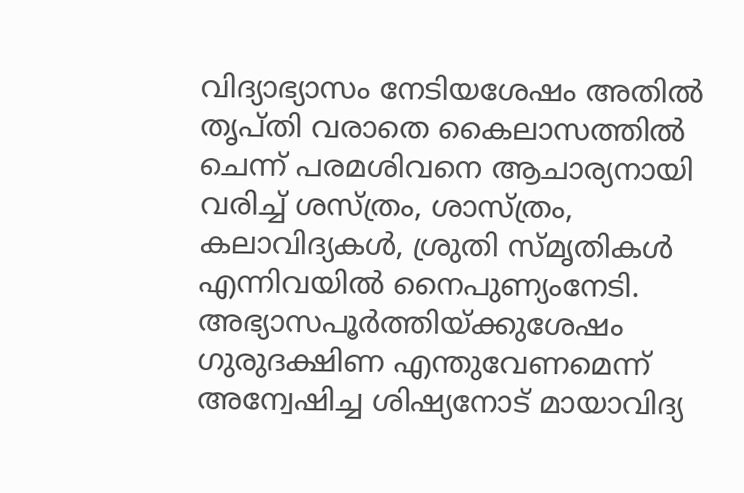വിദ്യാഭ്യാസം നേടിയശേഷം അതില്‍ തൃപ്തി വരാതെ കൈലാസത്തില്‍ ചെന്ന് പരമശിവനെ ആചാര്യനായി വരിച്ച് ശസ്ത്രം, ശാസ്ത്രം, കലാവിദ്യകള്‍, ശ്രുതി സ്മൃതികള്‍ എന്നിവയില്‍ നൈപുണ്യംനേടി. അഭ്യാസപൂര്‍ത്തിയ്‌ക്കുശേഷം ഗുരുദക്ഷിണ എന്തുവേണമെന്ന് അന്വേഷിച്ച ശിഷ്യനോട് മായാവിദ്യ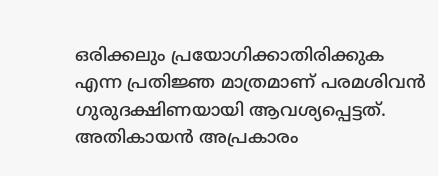ഒരിക്കലും പ്രയോഗിക്കാതിരിക്കുക എന്ന പ്രതിജ്ഞ മാത്രമാണ് പരമശിവന്‍ ഗുരുദക്ഷിണയായി ആവശ്യപ്പെട്ടത്. അതികായന്‍ അപ്രകാരം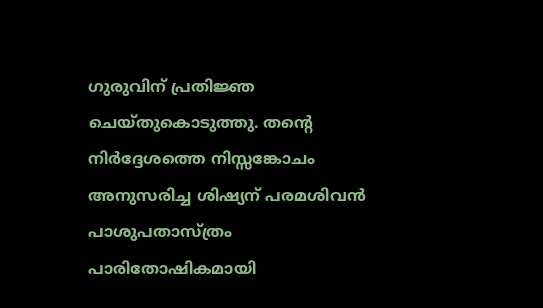ഗുരുവിന് പ്രതിജ്ഞ ചെയ്തുകൊടുത്തു. തന്റെ നിര്‍ദ്ദേശത്തെ നിസ്സങ്കോചം അനുസരിച്ച ശിഷ്യന് പരമശിവന്‍ പാശുപതാസ്ത്രം പാരിതോഷികമായി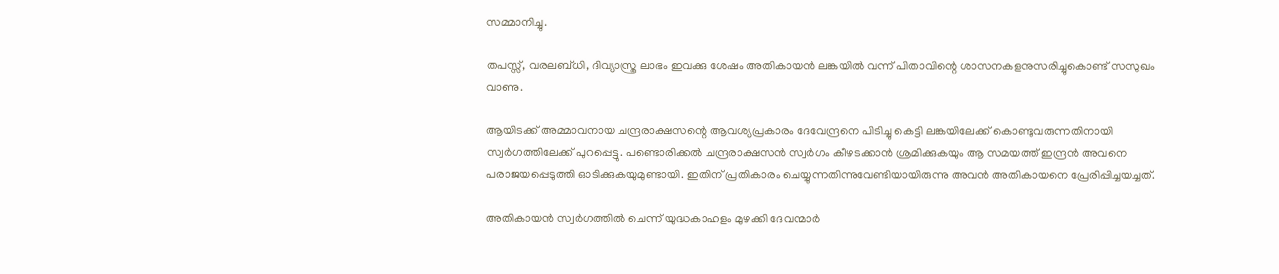സമ്മാനിച്ചു.

തപസ്സ്, വരലബ്ധി, ദിവ്യാസ്ത്ര ലാഭം ഇവക്കു ശേഷം അതികായന്‍ ലങ്കയില്‍ വന്ന് പിതാവിന്റെ ശാസനകളനുസരിച്ചുകൊണ്ട് സസുഖം വാണു.

ആയിടക്ക് അമ്മാവനായ ചന്ദ്രരാക്ഷസന്റെ ആവശ്യപ്രകാരം ദേവേന്ദ്രനെ പിടിച്ചു കെട്ടി ലങ്കയിലേക്ക് കൊണ്ടുവരുന്നതിനായി സ്വര്‍ഗത്തിലേക്ക് പുറപ്പെട്ടു. പണ്ടൊരിക്കല്‍ ചന്ദ്രരാക്ഷസന്‍ സ്വര്‍ഗം കീഴടക്കാന്‍ ശ്രമിക്കുകയും ആ സമയത്ത് ഇന്ദ്രന്‍ അവനെ പരാജയപ്പെടുത്തി ഓടിക്കുകയുമുണ്ടായി. ഇതിന് പ്രതികാരം ചെയ്യുന്നതിന്നുവേണ്ടിയായിരുന്നു അവന്‍ അതികായനെ പ്രേരിപ്പിച്ചയച്ചത്.

അതികായന്‍ സ്വര്‍ഗത്തില്‍ ചെന്ന് യുദ്ധകാഹളം മുഴക്കി ദേവന്മാര്‍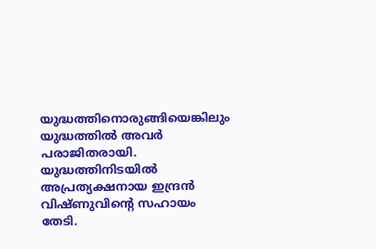യുദ്ധത്തിനൊരുങ്ങിയെങ്കിലും യുദ്ധത്തില്‍ അവര്‍ പരാജിതരായി. യുദ്ധത്തിനിടയില്‍ അപ്രത്യക്ഷനായ ഇന്ദ്രന്‍ വിഷ്ണുവിന്റെ സഹായം തേടി.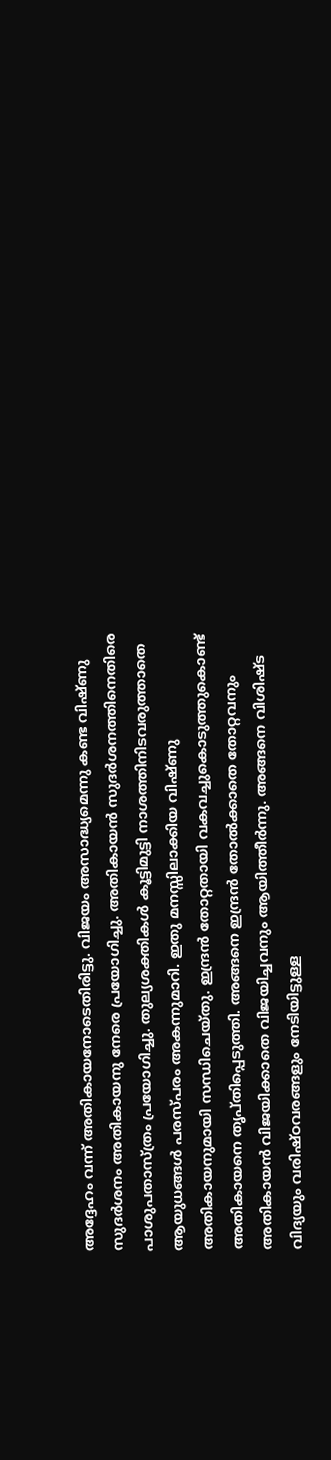അദ്ദേഹം വന്ന് അതികായനോടെതിരിട്ടു. വിജയം അസാദ്ധ്യമെന്നു കണ്ട വിഷ്ണു സുദര്‍ശനം അതികായനു നേരെ പ്രയോഗിച്ചു. അതികായന്‍ സുദര്‍ശനത്തിനെതിരെ പാശുപതാസ്ത്രം പ്രയോഗിച്ചു. തുല്യശക്തികള്‍ കൂട്ടിമുട്ടി നാശത്തിനിടവരുത്താതെ ആയുധങ്ങള്‍ പരസ്പരം അകന്നുമാറി. ഇതു മനസ്സിലാക്കിയ വിഷ്ണു അതികായനുമായി സന്ധിചെയ്തു. ഇന്ദ്രന്‍ തോറ്റതായി വകവച്ചുകൊടുത്തുകൊണ്ട് അതികായനെ തൃപ്തിപ്പെടുത്തി. അങ്ങനെ ഇന്ദ്രന്‍ തോല്‍ക്കാതെ തോറ്റവനും അതികായന്‍ വിജയിക്കാതെ വിജയിച്ചവനും ആയിത്തീര്‍ന്നു. അങ്ങനെ വിശിഷ്ട വിദ്യയും വരിഷ്ഠവരങ്ങളും നേടിയിട്ടുള്ള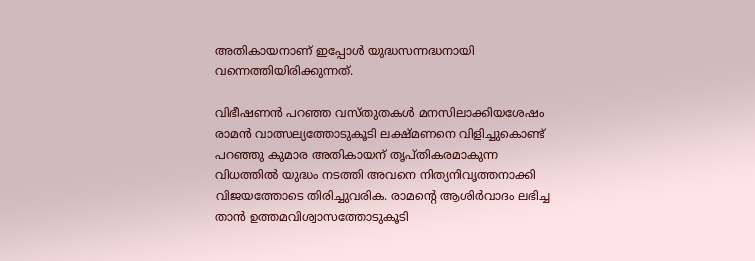അതികായനാണ് ഇപ്പോള്‍ യുദ്ധസന്നദ്ധനായി വന്നെത്തിയിരിക്കുന്നത്.

വിഭീഷണന്‍ പറഞ്ഞ വസ്തുതകള്‍ മനസിലാക്കിയശേഷം രാമന്‍ വാത്സല്യത്തോടുകൂടി ലക്ഷ്മണനെ വിളിച്ചുകൊണ്ട് പറഞ്ഞു കുമാര അതികായന് തൃപ്തികരമാകുന്ന വിധത്തില്‍ യുദ്ധം നടത്തി അവനെ നിത്യനിവൃത്തനാക്കി വിജയത്തോടെ തിരിച്ചുവരിക. രാമന്റെ ആശിര്‍വാദം ലഭിച്ച താന്‍ ഉത്തമവിശ്വാസത്തോടുകൂടി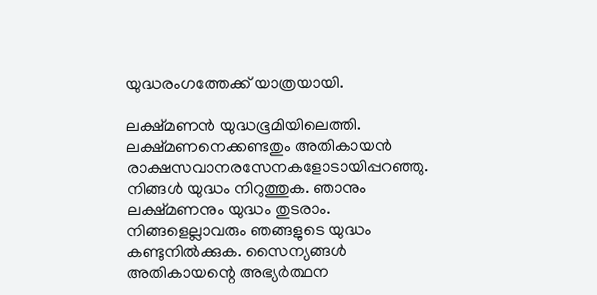യുദ്ധരംഗത്തേക്ക് യാത്രയായി.

ലക്ഷ്മണന്‍ യുദ്ധഭൂമിയിലെത്തി. ലക്ഷ്മണനെക്കണ്ടതും അതികായന്‍ രാക്ഷസവാനരസേനകളോടായിപ്പറഞ്ഞു. നിങ്ങള്‍ യുദ്ധം നിറുത്തുക. ഞാനും ലക്ഷ്മണനും യുദ്ധം തുടരാം. നിങ്ങളെല്ലാവരും ഞങ്ങളുടെ യുദ്ധം കണ്ടുനില്‍ക്കുക. സൈന്യങ്ങള്‍ അതികായന്റെ അഭ്യര്‍ത്ഥന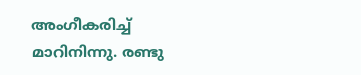അംഗീകരിച്ച് മാറിനിന്നു. രണ്ടു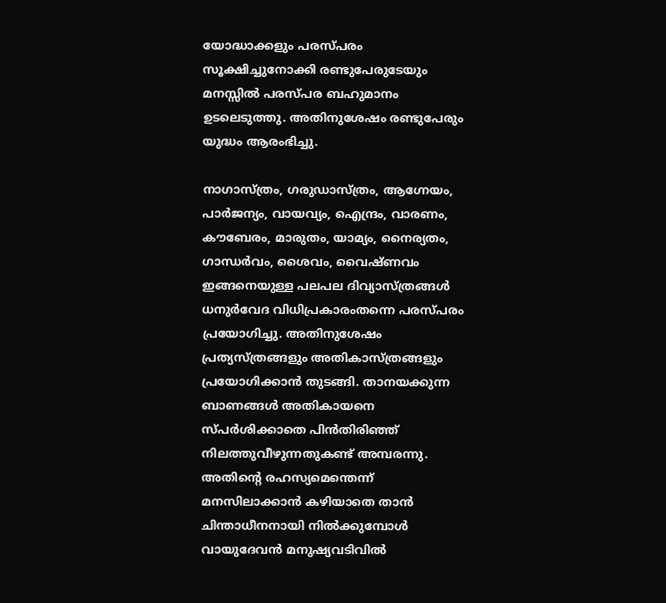യോദ്ധാക്കളും പരസ്പരം സൂക്ഷിച്ചുനോക്കി രണ്ടുപേരുടേയും മനസ്സില്‍ പരസ്പര ബഹുമാനം ഉടലെടുത്തു. അതിനുശേഷം രണ്ടുപേരും  യുദ്ധം ആരംഭിച്ചു.

നാഗാസ്ത്രം, ഗരുഡാസ്ത്രം, ആഗ്നേയം, പാര്‍ജന്യം, വായവ്യം, ഐന്ദ്രം, വാരണം, കൗബേരം, മാരുതം, യാമ്യം, നൈര്യതം, ഗാന്ധര്‍വം, ശൈവം, വൈഷ്ണവം ഇങ്ങനെയുള്ള പലപല ദിവ്യാസ്ത്രങ്ങള്‍ ധനുര്‍വേദ വിധിപ്രകാരംതന്നെ പരസ്പരം പ്രയോഗിച്ചു. അതിനുശേഷം പ്രത്യസ്ത്രങ്ങളും അതികാസ്ത്രങ്ങളും പ്രയോഗിക്കാന്‍ തുടങ്ങി. താനയക്കുന്ന ബാണങ്ങള്‍ അതികായനെ സ്പര്‍ശിക്കാതെ പിന്‍തിരിഞ്ഞ് നിലത്തുവീഴുന്നതുകണ്ട് അമ്പരന്നു. അതിന്റെ രഹസ്യമെന്തെന്ന് മനസിലാക്കാന്‍ കഴിയാതെ താന്‍ ചിന്താധീനനായി നില്‍ക്കുമ്പോള്‍ വായുദേവന്‍ മനുഷ്യവടിവില്‍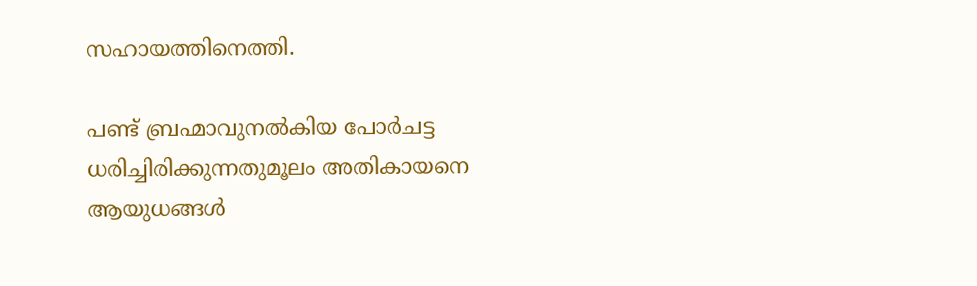സഹായത്തിനെത്തി.

പണ്ട് ബ്രഹ്മാവുനല്‍കിയ പോര്‍ചട്ട ധരിച്ചിരിക്കുന്നതുമൂലം അതികായനെ ആയുധങ്ങള്‍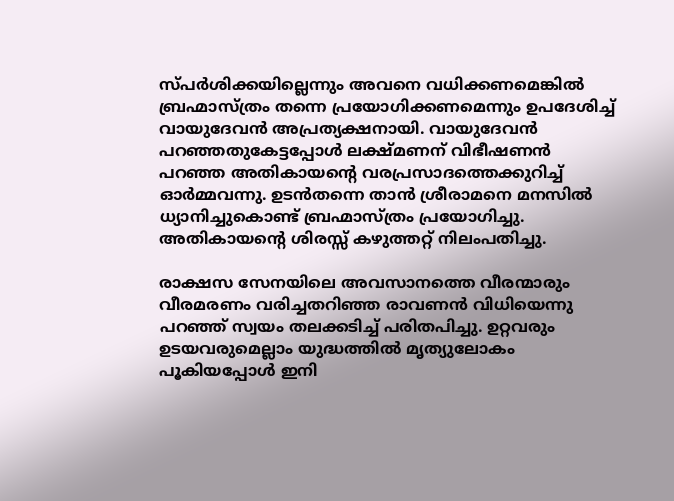സ്പര്‍ശിക്കയില്ലെന്നും അവനെ വധിക്കണമെങ്കില്‍ ബ്രഹ്മാസ്ത്രം തന്നെ പ്രയോഗിക്കണമെന്നും ഉപദേശിച്ച് വായുദേവന്‍ അപ്രത്യക്ഷനായി. വായുദേവന്‍ പറഞ്ഞതുകേട്ടപ്പോള്‍ ലക്ഷ്മണന് വിഭീഷണന്‍ പറഞ്ഞ അതികായന്റെ വരപ്രസാദത്തെക്കുറിച്ച് ഓര്‍മ്മവന്നു. ഉടന്‍തന്നെ താന്‍ ശ്രീരാമനെ മനസില്‍ ധ്യാനിച്ചുകൊണ്ട് ബ്രഹ്മാസ്ത്രം പ്രയോഗിച്ചു. അതികായന്റെ ശിരസ്സ് കഴുത്തറ്റ് നിലംപതിച്ചു.

രാക്ഷസ സേനയിലെ അവസാനത്തെ വീരന്മാരും വീരമരണം വരിച്ചതറിഞ്ഞ രാവണന്‍ വിധിയെന്നു പറഞ്ഞ് സ്വയം തലക്കടിച്ച് പരിതപിച്ചു. ഉറ്റവരും ഉടയവരുമെല്ലാം യുദ്ധത്തില്‍ മൃത്യുലോകം പൂകിയപ്പോള്‍ ഇനി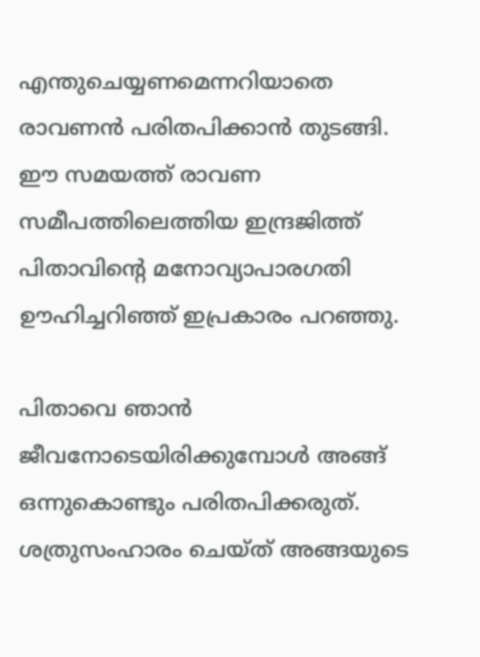എന്തുചെയ്യണമെന്നറിയാതെ രാവണന്‍ പരിതപിക്കാന്‍ തുടങ്ങി. ഈ സമയത്ത് രാവണ സമീപത്തിലെത്തിയ ഇന്ദ്രജിത്ത് പിതാവിന്റെ മനോവ്യാപാരഗതി ഊഹിച്ചറിഞ്ഞ് ഇപ്രകാരം പറഞ്ഞു.

പിതാവെ ഞാന്‍ ജീവനോടെയിരിക്കുമ്പോള്‍ അങ്ങ് ഒന്നുകൊണ്ടും പരിതപിക്കരുത്. ശത്രുസംഹാരം ചെയ്ത് അങ്ങയുടെ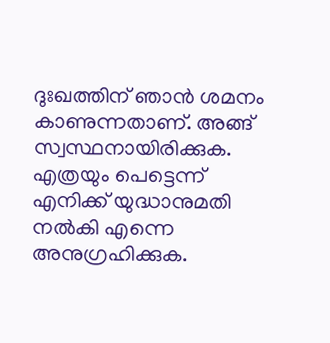ദുഃഖത്തിന് ഞാന്‍ ശമനം കാണുന്നതാണ്. അങ്ങ് സ്വസ്ഥനായിരിക്കുക. എത്രയും പെട്ടെന്ന് എനിക്ക് യുദ്ധാനുമതി നല്‍കി എന്നെ അനുഗ്രഹിക്കുക.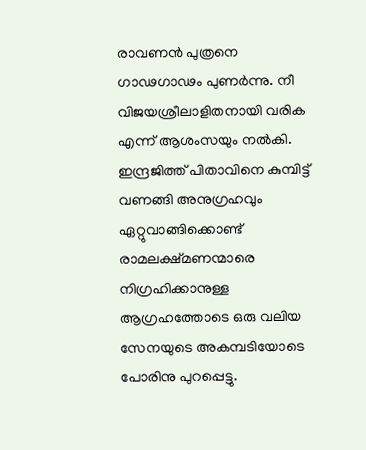രാവണന്‍ പുത്രനെ ഗാഢഗാഢം പുണര്‍ന്നു. നീ വിജയശ്രീലാളിതനായി വരിക എന്ന് ആശംസയും നല്‍കി. ഇന്ദ്രജിത്ത് പിതാവിനെ കുമ്പിട്ട് വണങ്ങി അനുഗ്രഹവും ഏറ്റുവാങ്ങിക്കൊണ്ട് രാമലക്ഷ്മണന്മാരെ നിഗ്രഹിക്കാനുള്ള ആഗ്രഹത്തോടെ ഒരു വലിയ സേനയുടെ അകമ്പടിയോടെ പോരിനു പുറപ്പെട്ടു.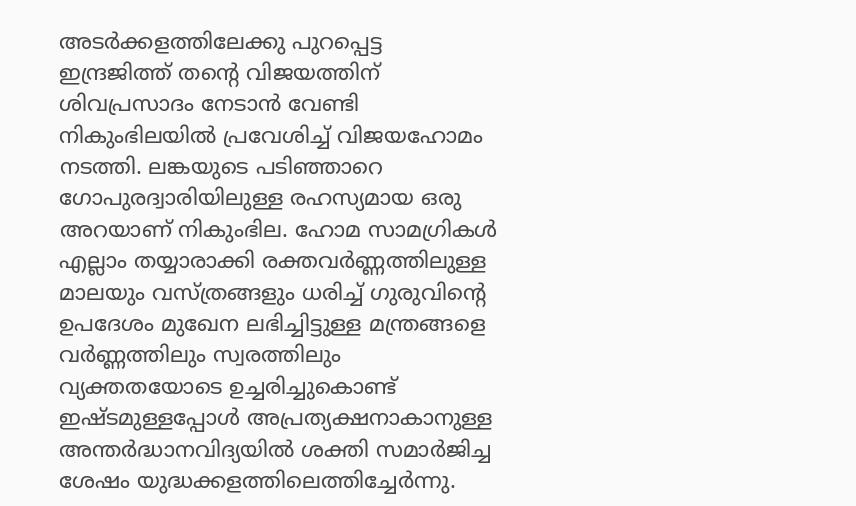അടര്‍ക്കളത്തിലേക്കു പുറപ്പെട്ട ഇന്ദ്രജിത്ത് തന്റെ വിജയത്തിന് ശിവപ്രസാദം നേടാന്‍ വേണ്ടി നികുംഭിലയില്‍ പ്രവേശിച്ച് വിജയഹോമം നടത്തി. ലങ്കയുടെ പടിഞ്ഞാറെ ഗോപുരദ്വാരിയിലുള്ള രഹസ്യമായ ഒരു അറയാണ് നികുംഭില. ഹോമ സാമഗ്രികള്‍ എല്ലാം തയ്യാരാക്കി രക്തവര്‍ണ്ണത്തിലുള്ള മാലയും വസ്ത്രങ്ങളും ധരിച്ച് ഗുരുവിന്റെ ഉപദേശം മുഖേന ലഭിച്ചിട്ടുള്ള മന്ത്രങ്ങളെ വര്‍ണ്ണത്തിലും സ്വരത്തിലും വ്യക്തതയോടെ ഉച്ചരിച്ചുകൊണ്ട് ഇഷ്ടമുള്ളപ്പോള്‍ അപ്രത്യക്ഷനാകാനുള്ള അന്തര്‍ദ്ധാനവിദ്യയില്‍ ശക്തി സമാര്‍ജിച്ച ശേഷം യുദ്ധക്കളത്തിലെത്തിച്ചേര്‍ന്നു.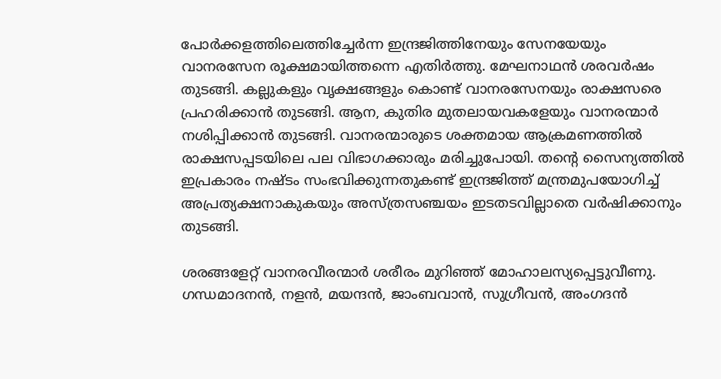പോര്‍ക്കളത്തിലെത്തിച്ചേര്‍ന്ന ഇന്ദ്രജിത്തിനേയും സേനയേയും വാനരസേന രൂക്ഷമായിത്തന്നെ എതിര്‍ത്തു. മേഘനാഥന്‍ ശരവര്‍ഷം തുടങ്ങി. കല്ലുകളും വൃക്ഷങ്ങളും കൊണ്ട് വാനരസേനയും രാക്ഷസരെ പ്രഹരിക്കാന്‍ തുടങ്ങി. ആന, കുതിര മുതലായവകളേയും വാനരന്മാര്‍ നശിപ്പിക്കാന്‍ തുടങ്ങി. വാനരന്മാരുടെ ശക്തമായ ആക്രമണത്തില്‍ രാക്ഷസപ്പടയിലെ പല വിഭാഗക്കാരും മരിച്ചുപോയി. തന്റെ സൈന്യത്തില്‍ ഇപ്രകാരം നഷ്ടം സംഭവിക്കുന്നതുകണ്ട് ഇന്ദ്രജിത്ത് മന്ത്രമുപയോഗിച്ച് അപ്രത്യക്ഷനാകുകയും അസ്ത്രസഞ്ചയം ഇടതടവില്ലാതെ വര്‍ഷിക്കാനും തുടങ്ങി.

ശരങ്ങളേറ്റ് വാനരവീരന്മാര്‍ ശരീരം മുറിഞ്ഞ് മോഹാലസ്യപ്പെട്ടുവീണു. ഗന്ധമാദനന്‍, നളന്‍, മയന്ദന്‍, ജാംബവാന്‍, സുഗ്രീവന്‍, അംഗദന്‍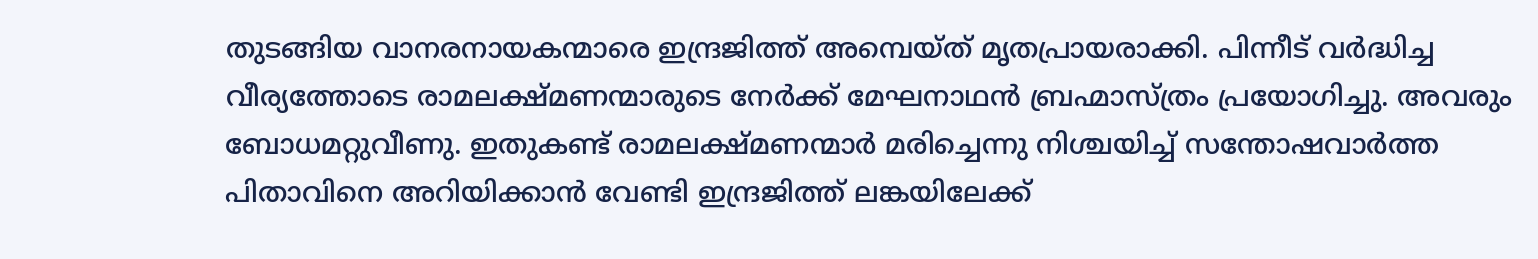തുടങ്ങിയ വാനരനായകന്മാരെ ഇന്ദ്രജിത്ത് അമ്പെയ്ത് മൃതപ്രായരാക്കി. പിന്നീട് വര്‍ദ്ധിച്ച വീര്യത്തോടെ രാമലക്ഷ്മണന്മാരുടെ നേര്‍ക്ക് മേഘനാഥന്‍ ബ്രഹ്മാസ്ത്രം പ്രയോഗിച്ചു. അവരും ബോധമറ്റുവീണു. ഇതുകണ്ട് രാമലക്ഷ്മണന്മാര്‍ മരിച്ചെന്നു നിശ്ചയിച്ച് സന്തോഷവാര്‍ത്ത പിതാവിനെ അറിയിക്കാന്‍ വേണ്ടി ഇന്ദ്രജിത്ത് ലങ്കയിലേക്ക്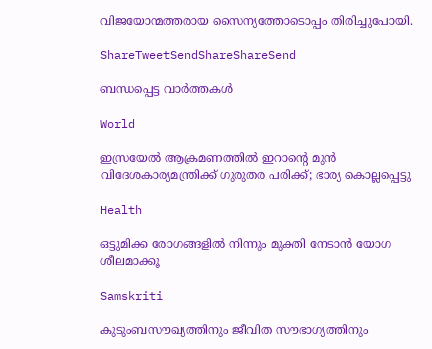വിജയോന്മത്തരായ സൈന്യത്തോടൊപ്പം തിരിച്ചുപോയി.

ShareTweetSendShareShareSend

ബന്ധപ്പെട്ട വാര്‍ത്തകള്‍

World

ഇസ്രയേൽ ആക്രമണത്തിൽ ഇറാന്റെ മുൻ വിദേശകാര്യമന്ത്രിക്ക് ഗുരുതര പരിക്ക്; ഭാര്യ കൊല്ലപ്പെട്ടു

Health

ഒട്ടുമിക്ക രോഗങ്ങളില്‍ നിന്നും മുക്തി നേടാന്‍ യോഗ ശീലമാക്കൂ

Samskriti

കുടുംബസൗഖ്യത്തിനും ജീവിത സൗഭാഗ്യത്തിനും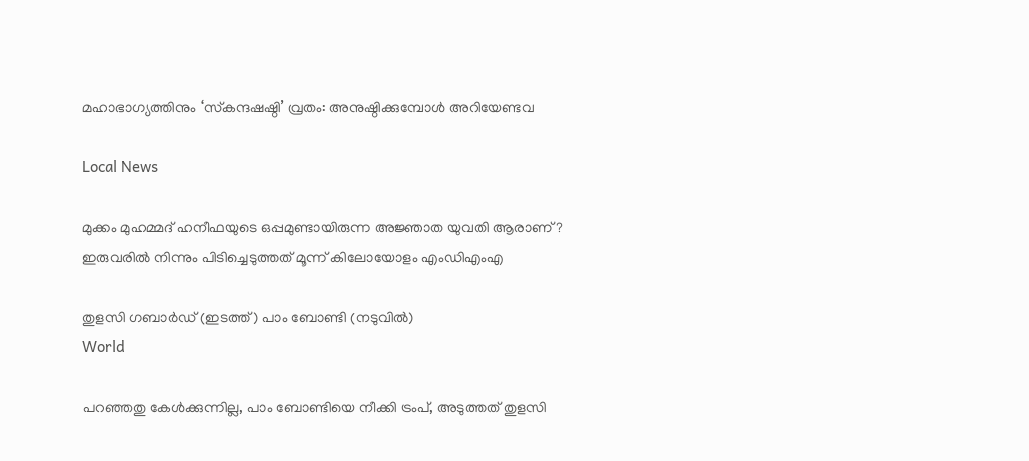മഹാഭാഗ്യത്തിനും ‘സ്‌കന്ദഷഷ്ഠി’ വ്രതം: അനുഷ്ഠിക്കുമ്പോള്‍ അറിയേണ്ടവ

Local News

മുക്കം മുഹമ്മദ് ഹനീഫയുടെ ഒപ്പമുണ്ടായിരുന്ന അജ്ഞാത യുവതി ആരാണ് ? ഇരുവരിൽ നിന്നും പിടിച്ചെടുത്തത് മൂന്ന് കിലോയോളം എംഡിഎംഎ

തുളസി ഗബാര്‍ഡ് (ഇടത്ത്) പാം ബോണ്ടി (നടുവില്‍)
World

പറഞ്ഞതു കേള്‍ക്കുന്നില്ല, പാം ബോണ്ടിയെ നീക്കി ട്രംപ്, അടുത്തത് തുളസി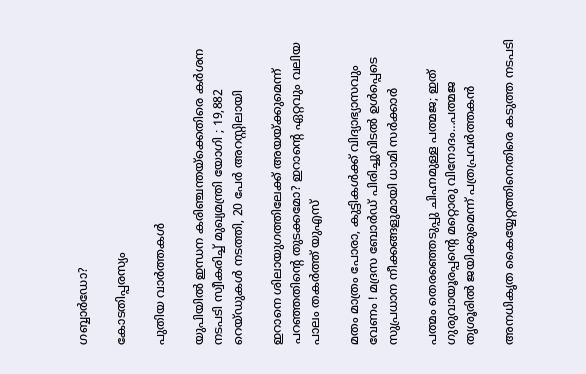ഗബ്ബാര്‍ഡോ?

കോടതിപ്പരസ്യം

പുതിയ വാര്‍ത്തകള്‍

യുപിയിൽ ഇന്ധന കരിഞ്ചന്തയ്‌ക്കെതിരെ കർശന നടപടി സ്വീകരിച്ച് മുഖ്യമന്ത്രി യോഗി ; 19,882 റെയ്ഡുകൾ നടത്തി, 20 പേർ അറസ്റ്റിലായി

ഇറാനെ ശിലായുഗത്തിലേക്ക് അയയ്‌ക്കുമെന്ന് പറഞ്ഞതിന്റെ തുടക്കമോ? ഇറാന്റെ ഏറ്റവും വലിയ പാലം തകര്‍ത്ത് യുഎസ്

മതം മാത്രം പോരാ, കുട്ടികൾക്ക് വിദ്യാഭ്യാസവും വേണം ! മദ്രസ ബോർഡ് പിരിച്ചുവിടൽ ഉൾപ്പെടെ സുപ്രധാന നീക്കങ്ങളുമായി ധാമി സർക്കാർ

പത്മം തെരഞ്ഞെടുപ്പു ചിഹ്നമുള്ള പത്മജ; ഇത് ഗുരുവായൂരപ്പന്റെ മറ്റൊരു വിനോദം…പത്മജ തൃശൂരില്‍ ജയിക്കുമെന്ന് പത്രപ്രവര്‍ത്തകന്‍

അനധികൃത കൈയ്യേറ്റത്തിനെതിരെ കടുത്ത നടപടി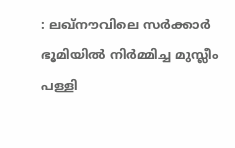: ലഖ്‌നൗവിലെ സർക്കാർ ഭൂമിയിൽ നിർമ്മിച്ച മുസ്ലീം പള്ളി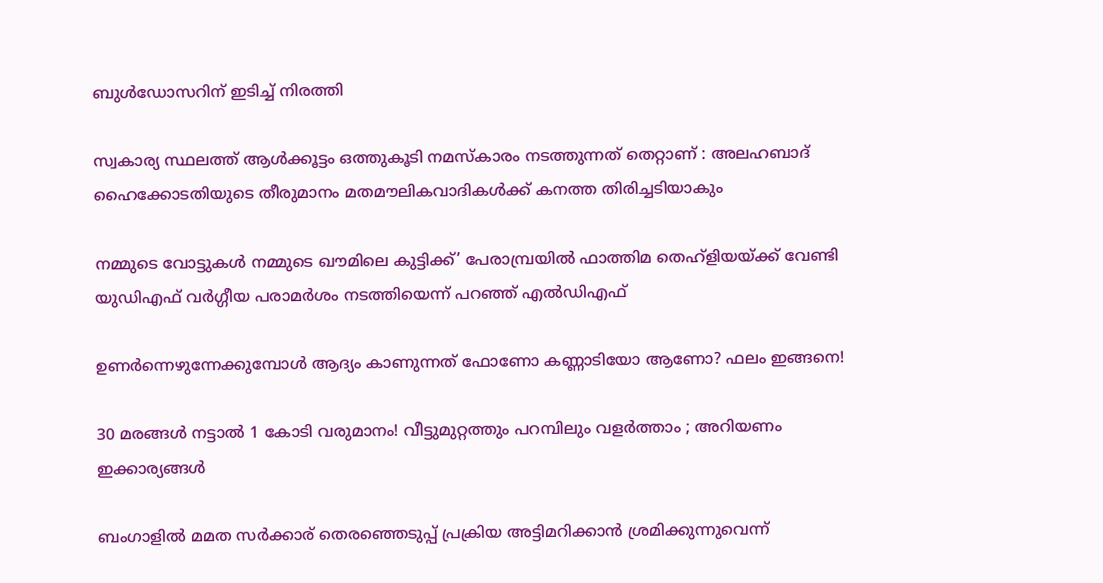ബുൾഡോസറിന് ഇടിച്ച് നിരത്തി

സ്വകാര്യ സ്ഥലത്ത് ആൾക്കൂട്ടം ഒത്തുകൂടി നമസ്‌കാരം നടത്തുന്നത് തെറ്റാണ് : അലഹബാദ് ഹൈക്കോടതിയുടെ തീരുമാനം മതമൗലികവാദികൾക്ക് കനത്ത തിരിച്ചടിയാകും

നമ്മുടെ വോട്ടുകള്‍ നമ്മുടെ ഖൗമിലെ കുട്ടിക്ക്’ പേരാമ്പ്രയില്‍ ഫാത്തിമ തെഹ്ളിയയ്‌ക്ക് വേണ്ടി യുഡിഎഫ് വര്‍ഗ്ഗീയ പരാമര്‍ശം നടത്തിയെന്ന് പറഞ്ഞ് എല്‍ഡിഎഫ്

ഉണർന്നെഴുന്നേക്കുമ്പോൾ ആദ്യം കാണുന്നത് ഫോണോ കണ്ണാടിയോ ആണോ? ഫലം ഇങ്ങനെ!

30 മരങ്ങൾ നട്ടാൽ 1 കോടി വരുമാനം! വീട്ടുമുറ്റത്തും പറമ്പിലും വളർത്താം ; അറിയണം ഇക്കാര്യങ്ങൾ

ബംഗാളില്‍ മമത സര്‍ക്കാര‍് തെരഞ്ഞെടുപ്പ് പ്രക്രിയ അട്ടിമറിക്കാന്‍ ശ്രമിക്കുന്നുവെന്ന്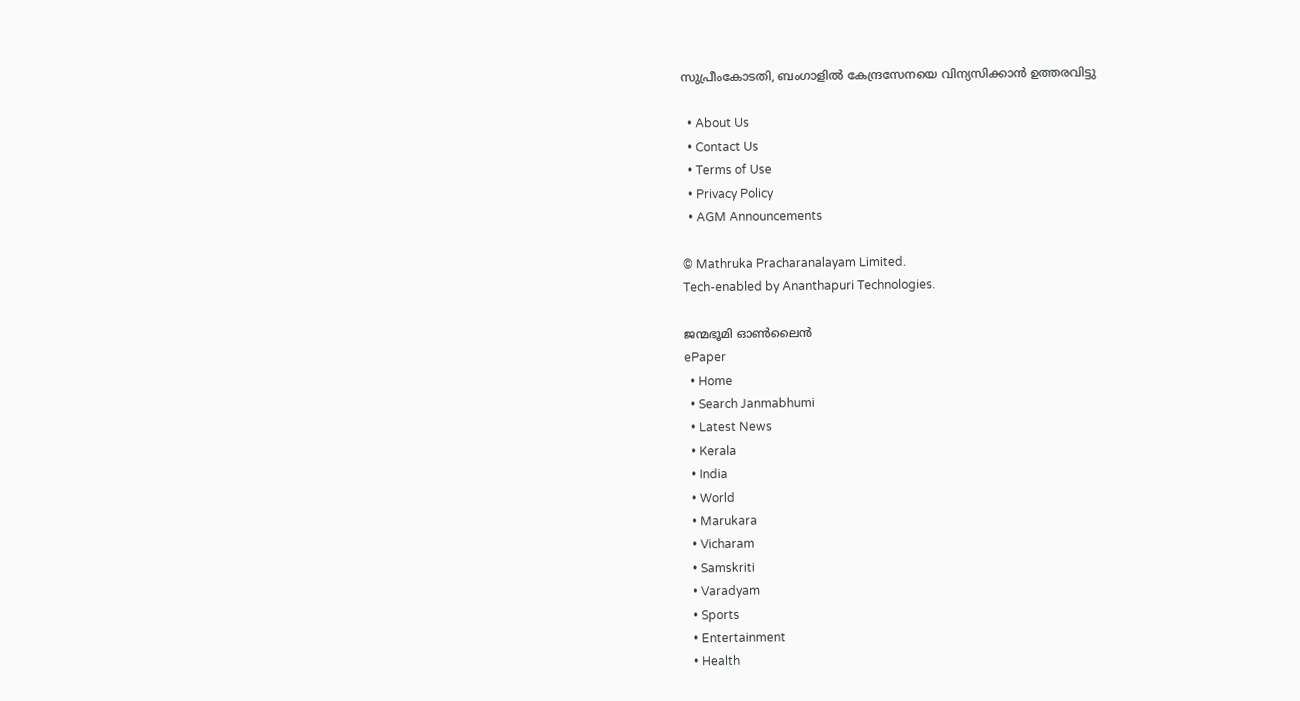സുപ്രീംകോടതി, ബംഗാളില്‍ കേന്ദ്രസേനയെ വിന്യസിക്കാന്‍ ഉത്തരവിട്ടു

  • About Us
  • Contact Us
  • Terms of Use
  • Privacy Policy
  • AGM Announcements

© Mathruka Pracharanalayam Limited.
Tech-enabled by Ananthapuri Technologies.

ജന്മഭൂമി ഓണ്‍ലൈന്‍
ePaper
  • Home
  • Search Janmabhumi
  • Latest News
  • Kerala
  • India
  • World
  • Marukara
  • Vicharam
  • Samskriti
  • Varadyam
  • Sports
  • Entertainment
  • Health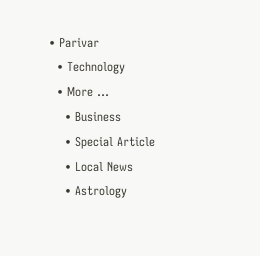• Parivar
  • Technology
  • More …
    • Business
    • Special Article
    • Local News
    • Astrology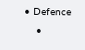• Defence
    •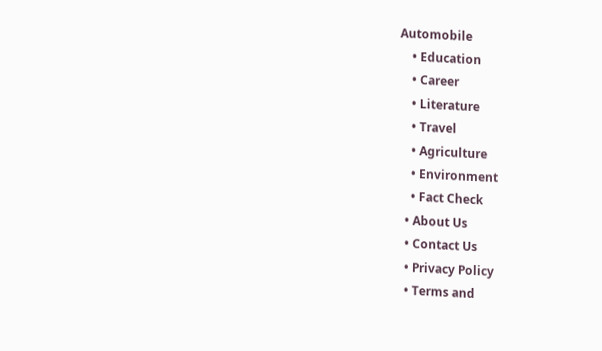Automobile
    • Education
    • Career
    • Literature
    • Travel
    • Agriculture
    • Environment
    • Fact Check
  • About Us
  • Contact Us
  • Privacy Policy
  • Terms and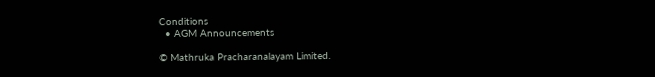Conditions
  • AGM Announcements

© Mathruka Pracharanalayam Limited.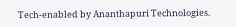Tech-enabled by Ananthapuri Technologies.